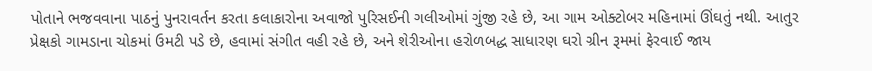પોતાને ભજવવાના પાઠનું પુનરાવર્તન કરતા કલાકારોના અવાજો પુરિસઈની ગલીઓમાં ગુંજી રહે છે, આ ગામ ઓક્ટોબર મહિનામાં ઊંઘતું નથી. આતુર પ્રેક્ષકો ગામડાના ચોકમાં ઉમટી પડે છે, હવામાં સંગીત વહી રહે છે, અને શેરીઓના હરોળબદ્ધ સાધારણ ઘરો ગ્રીન રૂમમાં ફેરવાઈ જાય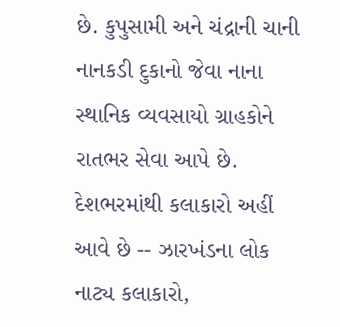છે. કુપુસામી અને ચંદ્રાની ચાની નાનકડી દુકાનો જેવા નાના સ્થાનિક વ્યવસાયો ગ્રાહકોને રાતભર સેવા આપે છે. દેશભરમાંથી કલાકારો અહીં આવે છે -- ઝારખંડના લોક નાટ્ય કલાકારો,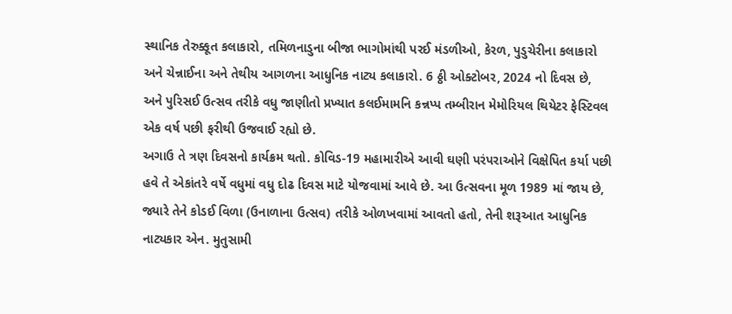સ્થાનિક તેરુક્કૂત કલાકારો, તમિળનાડુના બીજા ભાગોમાંથી પરઈ મંડળીઓ, કેરળ, પુડુચેરીના કલાકારો અને ચેન્નાઈના અને તેથીય આગળના આધુનિક નાટ્ય કલાકારો. 6 ઠ્ઠી ઓક્ટોબર, 2024 નો દિવસ છે, અને પુરિસઈ ઉત્સવ તરીકે વધુ જાણીતો પ્રખ્યાત કલઈમામનિ કન્નપ્પ તમ્બીરાન મેમોરિયલ થિયેટર ફેસ્ટિવલ એક વર્ષ પછી ફરીથી ઉજવાઈ રહ્યો છે.
અગાઉ તે ત્રણ દિવસનો કાર્યક્રમ થતો. કોવિડ-19 મહામારીએ આવી ઘણી પરંપરાઓને વિક્ષેપિત કર્યા પછી હવે તે એકાંતરે વર્ષે વધુમાં વધુ દોઢ દિવસ માટે યોજવામાં આવે છે. આ ઉત્સવના મૂળ 1989 માં જાય છે, જ્યારે તેને કોડઈ વિળા (ઉનાળાના ઉત્સવ) તરીકે ઓળખવામાં આવતો હતો, તેની શરૂઆત આધુનિક નાટ્યકાર એન. મુતુસામી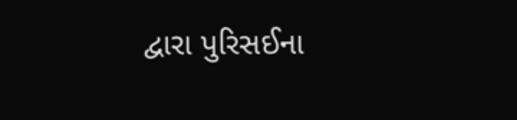દ્વારા પુરિસઈના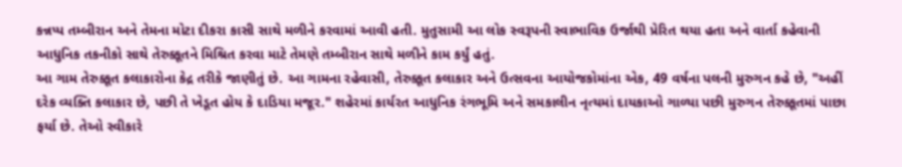કન્નપ્પ તમ્બીરાન અને તેમના મોટા દીકરા કાસી સાથે મળીને કરવામાં આવી હતી. મુતુસામી આ લોક સ્વરૂપની સ્વાભાવિક ઉર્જાથી પ્રેરિત થયા હતા અને વાર્તા કહેવાની આધુનિક તકનીકો સાથે તેરુક્કૂતને મિશ્રિત કરવા માટે તેમણે તમ્બીરાન સાથે મળીને કામ કર્યું હતું.
આ ગામ તેરુક્કૂત કલાકારોના કેદ્ર તરીકે જાણીતું છે. આ ગામના રહેવાસી, તેરુક્કૂત કલાકાર અને ઉત્સવના આયોજકોમાંના એક, 49 વર્ષના પલની મુરુગન કહે છે, "અહીં દરેક વ્યક્તિ કલાકાર છે, પછી તે ખેડૂત હોય કે દાડિયા મજૂર." શહેરમાં કાર્યરત આધુનિક રંગભૂમિ અને સમકાલીન નૃત્યમાં દાયકાઓ ગાળ્યા પછી મુરુગન તેરુક્કૂતમાં પાછા ફર્યા છે. તેઓ સ્વીકારે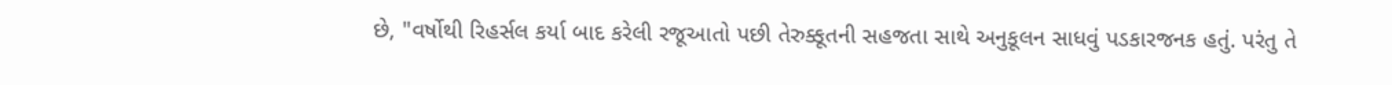છે, "વર્ષોથી રિહર્સલ કર્યા બાદ કરેલી રજૂઆતો પછી તેરુક્કૂતની સહજતા સાથે અનુકૂલન સાધવું પડકારજનક હતું. પરંતુ તે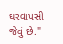ઘરવાપસી જેવું છે."